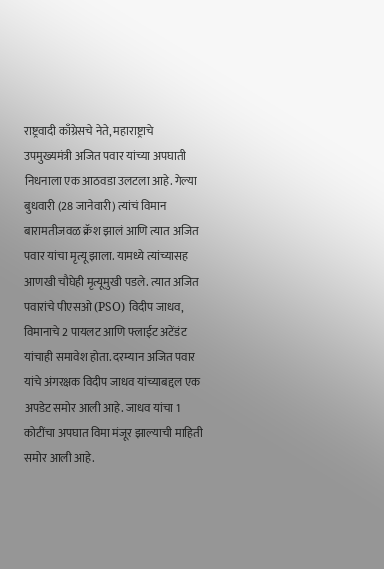राष्ट्रवादी काँग्रेसचे नेते, महाराष्ट्राचे उपमुख्यमंत्री अजित पवार यांच्या अपघाती निधनाला एक आठवडा उलटला आहे. गेल्या बुधवारी (28 जानेवारी) त्यांचं विमान बारामतीजवळ क्रॅश झालं आणि त्यात अजित पवार यांचा मृत्यू झाला. यामध्ये त्यांच्यासह आणखी चौघेही मृत्यूमुखी पडले. त्यात अजित पवारांचे पीएसओ (PSO) विदीप जाधव, विमानाचे 2 पायलट आणि फ्लाईट अटेंडंट यांचाही समावेश होता. दरम्यान अजित पवार यांचे अंगरक्षक विदीप जाधव यांच्याबद्दल एक अपडेट समोर आली आहे. जाधव यांचा 1 कोटींचा अपघात विमा मंजूर झाल्याची माहिती समोर आली आहे.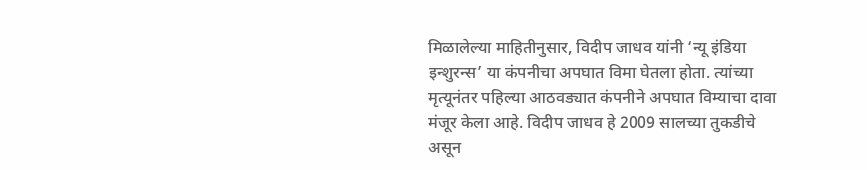मिळालेल्या माहितीनुसार, विदीप जाधव यांनी ‘न्यू इंडिया इन्शुरन्स’ या कंपनीचा अपघात विमा घेतला होता. त्यांच्या मृत्यूनंतर पहिल्या आठवड्यात कंपनीने अपघात विम्याचा दावा मंजूर केला आहे. विदीप जाधव हे 2009 सालच्या तुकडीचे असून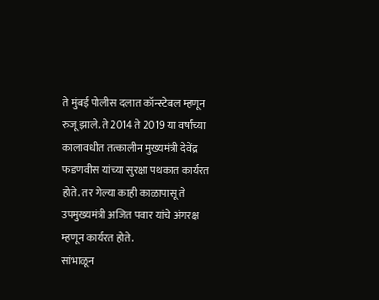ते मुंबई पोलीस दलात कॉन्स्टेबल म्हणून रुजू झाले. ते 2014 ते 2019 या वर्षांच्या कालावधीत तत्कालीन मुख्यमंत्री देवेंद्र फडणवीस यांच्या सुरक्षा पथकात कार्यरत होते. तर गेल्या काही काळापासू ते उपमुख्यमंत्री अजित पवार यांचे अंगरक्ष म्हणून कार्यरत होते.
सांभाळून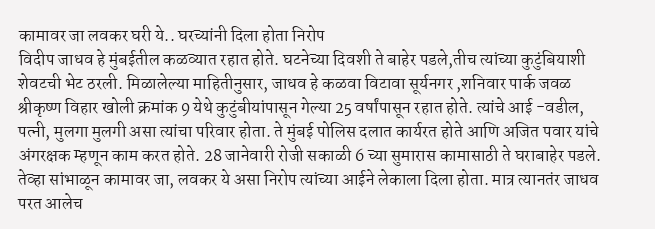कामावर जा लवकर घरी ये.. घरच्यांनी दिला होता निरोप
विदीप जाधव हे मुंबईतील कळव्यात रहात होते. घटनेच्या दिवशी ते बाहेर पडले,तीच त्यांच्या कुटुंबियाशी शेवटची भेट ठरली. मिळालेल्या माहितीनुसार, जाधव हे कळवा विटावा सूर्यनगर ,शनिवार पार्क जवळ श्रीकृष्ण विहार खोली क्रमांक 9 येथे कुटुंबीयांपासून गेल्या 25 वर्षांपासून रहात होते. त्यांचे आई -वडील, पत्नी, मुलगा मुलगी असा त्यांचा परिवार होता. ते मुंबई पोलिस दलात कार्यरत होते आणि अजित पवार यांचे अंगरक्षक म्हणून काम करत होते. 28 जानेवारी रोजी सकाळी 6 च्या सुमारास कामासाठी ते घराबाहेर पडले. तेव्हा सांभाळून कामावर जा, लवकर ये असा निरोप त्यांच्या आईने लेकाला दिला होता. मात्र त्यानतंर जाधव परत आलेच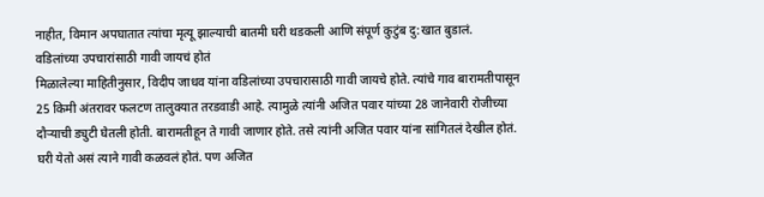नाहीत, विमान अपघातात त्यांचा मृत्यू झाल्याची बातमी घरी थडकली आणि संपूर्ण कुटुंब दु:खात बुडालं.
वडिलांच्या उपचारांसाठी गावी जायचं होतं
मिळालेल्या माहितीनुसार, विदीप जाधव यांना वडिलांच्या उपचारासाठी गावी जायचे होते. त्यांचे गाव बारामतीपासून 25 किमी अंतरावर फलटण तालुक्यात तरडवाडी आहे. त्यामुळे त्यांनी अजित पवार यांच्या 28 जानेवारी रोजीच्या दौऱ्याची ड्युटी घेतली होती. बारामतीहून ते गावी जाणार होते. तसे त्यांनी अजित पवार यांना सांगितलं देखील होतं. घरी येतो असं त्याने गावी कळवलं होतं. पण अजित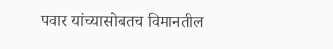पवार यांच्यासोबतच विमानतील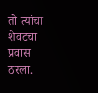तो त्यांचा शेवटचा प्रवास ठरला.